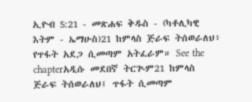ኢዮብ 5:21 - መጽሐፍ ቅዱስ - (ካቶሊካዊ እትም - ኤማሁስ)21 ከምላስ ጅራፍ ትሰወራለህ፥ የጥፋት አደጋ ሲመጣም አትፈራም። See the chapterአዲሱ መደበኛ ትርጒም21 ከምላስ ጅራፍ ትሰወራለህ፤ ጥፋት ሲመጣም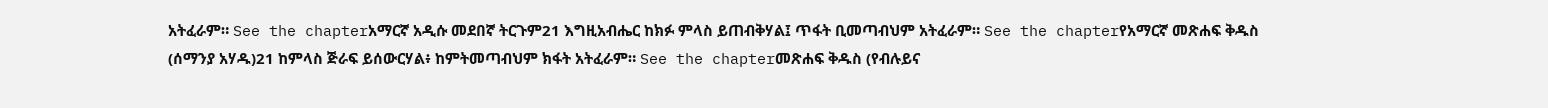አትፈራም። See the chapterአማርኛ አዲሱ መደበኛ ትርጉም21 እግዚአብሔር ከክፉ ምላስ ይጠብቅሃል፤ ጥፋት ቢመጣብህም አትፈራም። See the chapterየአማርኛ መጽሐፍ ቅዱስ (ሰማንያ አሃዱ)21 ከምላስ ጅራፍ ይሰውርሃል፥ ከምትመጣብህም ክፋት አትፈራም። See the chapterመጽሐፍ ቅዱስ (የብሉይና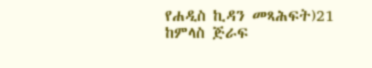የሐዲስ ኪዳን መጻሕፍት)21 ከምላስ ጅራፍ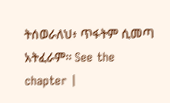ትሰወራለህ፥ ጥፋትም ሲመጣ አትፈራም። See the chapter |